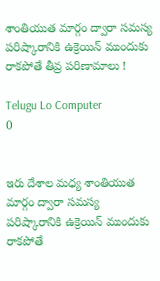శాంతియుత మార్గం ద్వారా సమస్య పరిష్కారానికి ఉక్రెయిన్‌ ముందుకు రాకపోతే తీవ్ర పరిణామాలు !

Telugu Lo Computer
0


ఇరు దేశాల మధ్య శాంతియుత మార్గం ద్వారా సమస్య పరిష్కారానికి ఉక్రెయిన్‌ ముందుకు రాకపోతే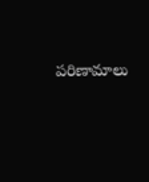పరిణామాలు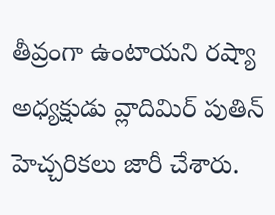తీవ్రంగా ఉంటాయని రష్యా అధ్యక్షుడు వ్లాదిమిర్‌ పుతిన్‌ హెచ్చరికలు జారీ చేశారు.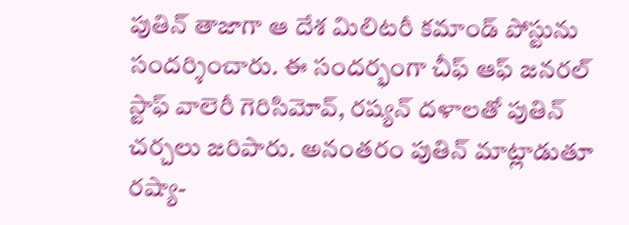పుతిన్‌ తాజాగా ఆ దేశ మిలిటరీ కమాండ్‌ పోస్టును సందర్శించారు. ఈ సందర్భంగా చీఫ్‌ ఆఫ్‌ జనరల్‌ స్టాఫ్ వాలెరీ గెరిసిమోవ్‌, రష్యన్‌ దళాలతో పుతిన్‌ చర్చలు జరిపారు. అనంతరం పుతిన్‌ మాట్లాడుతూ రష్యా-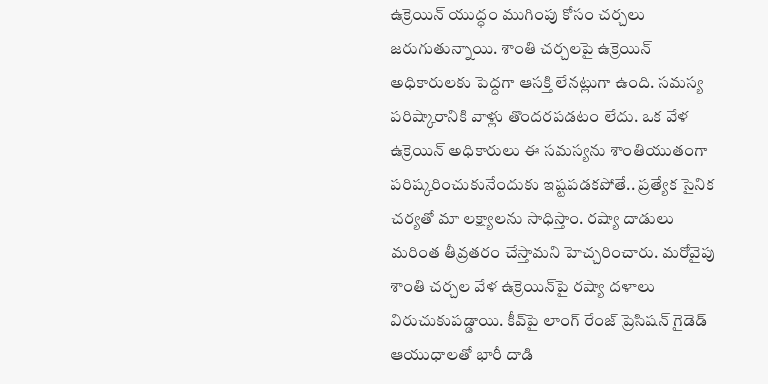ఉక్రెయిన్‌ యుద్ధం ముగింపు కోసం చర్చలు జరుగుతున్నాయి. శాంతి చర్చలపై ఉక్రెయిన్‌ అధికారులకు పెద్దగా ఆసక్తి లేనట్లుగా ఉంది. సమస్య పరిష్కారానికి వాళ్లు తొందరపడటం లేదు. ఒక వేళ ఉక్రెయిన్‌ అధికారులు ఈ సమస్యను శాంతియుతంగా పరిష్కరించుకునేందుకు ఇష్టపడకపోతే.. ప్రత్యేక సైనిక చర్యతో మా లక్ష్యాలను సాధిస్తాం. రష్యా దాడులు మరింత తీవ్రతరం చేస్తామని హెచ్చరించారు. మరోవైపు శాంతి చర్చల వేళ ఉక్రెయిన్‌పై రష్యా దళాలు విరుచుకుపడ్డాయి. కీవ్‌పై లాంగ్‌ రేంజ్‌ ప్రెసిషన్‌ గైడెడ్‌ ఆయుధాలతో భారీ దాడి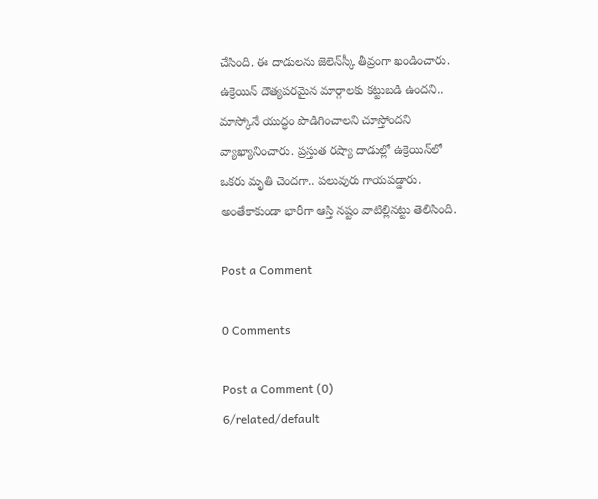చేసింది. ఈ దాడులను జెలెన్‌స్కీ తీవ్రంగా ఖండించారు. ఉక్రెయిన్ దౌత్యపరమైన మార్గాలకు కట్టుబడి ఉందని.. మాస్కోనే యుద్ధం పొడిగించాలని చూస్తోందని వ్యాఖ్యానించారు. ప్రస్తుత రష్యా దాడుల్లో ఉక్రెయిన్‌లో ఒకరు మృతి చెందగా.. పలువురు గాయపడ్డారు. అంతేకాకుండా భారీగా ఆస్తి నష్టం వాటిల్లినట్టు తెలిసింది.

Post a Comment

0 Comments

Post a Comment (0)
6/related/default